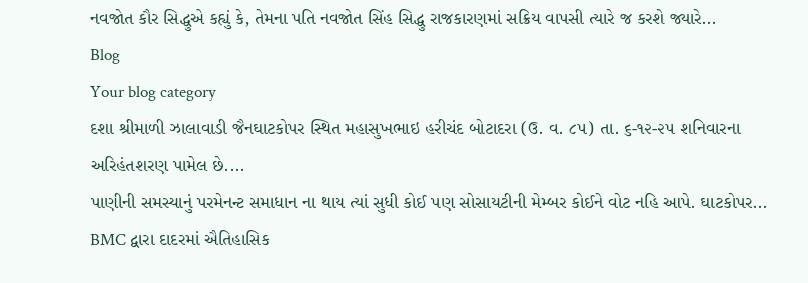નવજોત કૌર સિદ્ધુએ કહ્યું કે, તેમના પતિ નવજોત સિંહ સિદ્ધુ રાજકારણમાં સક્રિય વાપસી ત્યારે જ કરશે જ્યારે...
Blog
Your blog category
દશા શ્રીમાળી ઝાલાવાડી જૈનઘાટકોપર સ્થિત મહાસુખભાઇ હરીચંદ બોટાદરા (ઉ. વ. ૮૫) તા. ૬-૧૨-૨૫ શનિવારના અરિહંતશરણ પામેલ છે....
પાણીની સમસ્યાનું પરમેનન્ટ સમાધાન ના થાય ત્યાં સુધી કોઈ પણ સોસાયટીની મેમ્બર કોઈને વોટ નહિ આપે. ઘાટકોપર...
BMC દ્વારા દાદરમાં ઐતિહાસિક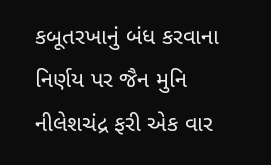કબૂતરખાનું બંધ કરવાના નિર્ણય પર જૈન મુનિ નીલેશચંદ્ર ફરી એક વાર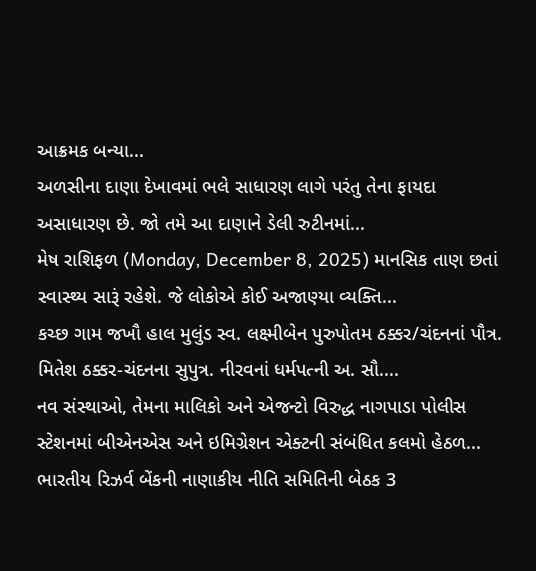આક્રમક બન્યા...
અળસીના દાણા દેખાવમાં ભલે સાધારણ લાગે પરંતુ તેના ફાયદા અસાધારણ છે. જો તમે આ દાણાને ડેલી રુટીનમાં...
મેષ રાશિફળ (Monday, December 8, 2025) માનસિક તાણ છતાં સ્વાસ્થ્ય સારૂં રહેશે. જે લોકોએ કોઈ અજાણ્યા વ્યક્તિ...
કચ્છ ગામ જખૌ હાલ મુલુંડ સ્વ. લક્ષ્મીબેન પુરુપોતમ ઠક્કર/ચંદનનાં પૌત્ર. મિતેશ ઠક્કર-ચંદનના સુપુત્ર. નીરવનાં ધર્મપત્ની અ. સૌ....
નવ સંસ્થાઓ, તેમના માલિકો અને એજન્ટો વિરુદ્ધ નાગપાડા પોલીસ સ્ટેશનમાં બીએનએસ અને ઇમિગ્રેશન એક્ટની સંબંધિત કલમો હેઠળ...
ભારતીય રિઝર્વ બેંકની નાણાકીય નીતિ સમિતિની બેઠક 3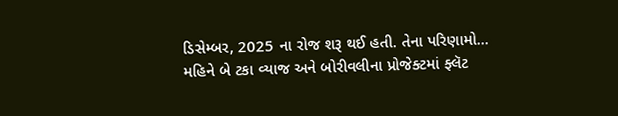ડિસેમ્બર, 2025 ના રોજ શરૂ થઈ હતી. તેના પરિણામો...
મહિને બે ટકા વ્યાજ અને બોરીવલીના પ્રોજેક્ટમાં ફ્લૅટ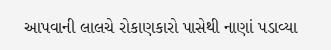આપવાની લાલચે રોકાણકારો પાસેથી નાણાં પડાવ્યા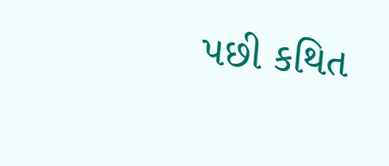પછી કથિત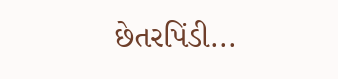છેતરપિંડી...